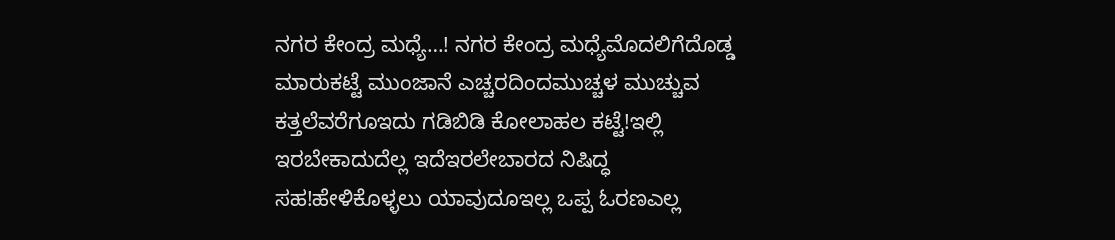ನಗರ ಕೇಂದ್ರ ಮಧ್ಯೆ…! ನಗರ ಕೇಂದ್ರ ಮಧ್ಯೆಮೊದಲಿಗೆದೊಡ್ಡ ಮಾರುಕಟ್ಟೆ ಮುಂಜಾನೆ ಎಚ್ಚರದಿಂದಮುಚ್ಚಳ ಮುಚ್ಚುವ ಕತ್ತಲೆವರೆಗೂಇದು ಗಡಿಬಿಡಿ ಕೋಲಾಹಲ ಕಟ್ಟೆ!ಇಲ್ಲಿ ಇರಬೇಕಾದುದೆಲ್ಲ ಇದೆಇರಲೇಬಾರದ ನಿಷಿದ್ಧ ಸಹ!ಹೇಳಿಕೊಳ್ಳಲು ಯಾವುದೂಇಲ್ಲ ಒಪ್ಪ ಓರಣಎಲ್ಲ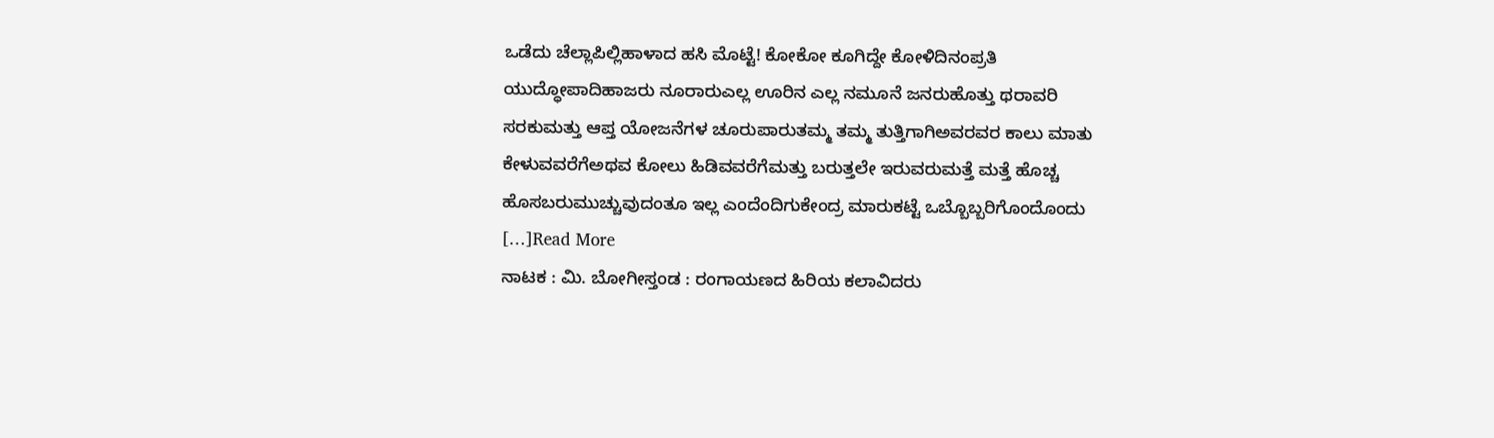ಒಡೆದು ಚೆಲ್ಲಾಪಿಲ್ಲಿಹಾಳಾದ ಹಸಿ ಮೊಟ್ಟೆ! ಕೋಕೋ ಕೂಗಿದ್ದೇ ಕೋಳಿದಿನಂಪ್ರತಿ ಯುದ್ಧೋಪಾದಿಹಾಜರು ನೂರಾರುಎಲ್ಲ ಊರಿನ ಎಲ್ಲ ನಮೂನೆ ಜನರುಹೊತ್ತು ಥರಾವರಿ ಸರಕುಮತ್ತು ಆಪ್ತ ಯೋಜನೆಗಳ ಚೂರುಪಾರುತಮ್ಮ ತಮ್ಮ ತುತ್ತಿಗಾಗಿಅವರವರ ಕಾಲು ಮಾತು ಕೇಳುವವರೆಗೆಅಥವ ಕೋಲು ಹಿಡಿವವರೆಗೆಮತ್ತು ಬರುತ್ತಲೇ ಇರುವರುಮತ್ತೆ ಮತ್ತೆ ಹೊಚ್ಚ ಹೊಸಬರುಮುಚ್ಚುವುದಂತೂ ಇಲ್ಲ ಎಂದೆಂದಿಗುಕೇಂದ್ರ ಮಾರುಕಟ್ಟೆ ಒಬ್ಬೊಬ್ಬರಿಗೊಂದೊಂದು […]Read More
ನಾಟಕ : ಮಿ. ಬೋಗೀಸ್ತಂಡ : ರಂಗಾಯಣದ ಹಿರಿಯ ಕಲಾವಿದರು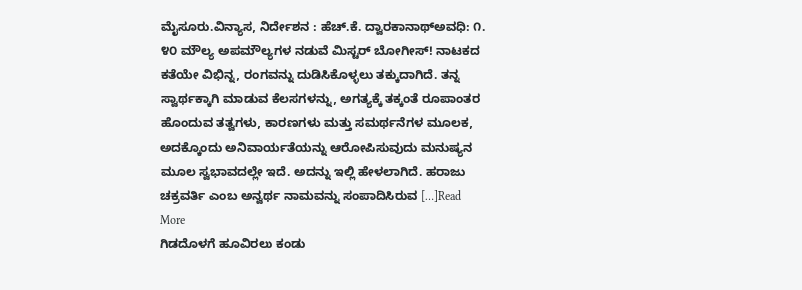ಮೈಸೂರು.ವಿನ್ಯಾಸ, ನಿರ್ದೇಶನ : ಹೆಚ್.ಕೆ. ದ್ವಾರಕಾನಾಥ್ಅವಧಿ: ೧. ೪೦ ಮೌಲ್ಯ ಅಪಮೌಲ್ಯಗಳ ನಡುವೆ ಮಿಸ್ಟರ್ ಬೋಗೀಸ್! ನಾಟಕದ ಕತೆಯೇ ವಿಭಿನ್ನ, ರಂಗವನ್ನು ದುಡಿಸಿಕೊಳ್ಳಲು ತಕ್ಕುದಾಗಿದೆ. ತನ್ನ ಸ್ವಾರ್ಥಕ್ಕಾಗಿ ಮಾಡುವ ಕೆಲಸಗಳನ್ನು, ಅಗತ್ಯಕ್ಕೆ ತಕ್ಕಂತೆ ರೂಪಾಂತರ ಹೊಂದುವ ತತ್ವಗಳು, ಕಾರಣಗಳು ಮತ್ತು ಸಮರ್ಥನೆಗಳ ಮೂಲಕ, ಅದಕ್ಕೊಂದು ಅನಿವಾರ್ಯತೆಯನ್ನು ಆರೋಪಿಸುವುದು ಮನುಷ್ಯನ ಮೂಲ ಸ್ವಭಾವದಲ್ಲೇ ಇದೆ. ಅದನ್ನು ಇಲ್ಲಿ ಹೇಳಲಾಗಿದೆ. ಹರಾಜು ಚಕ್ರವರ್ತಿ ಎಂಬ ಅನ್ವರ್ಥ ನಾಮವನ್ನು ಸಂಪಾದಿಸಿರುವ […]Read More
ಗಿಡದೊಳಗೆ ಹೂವಿರಲು ಕಂಡು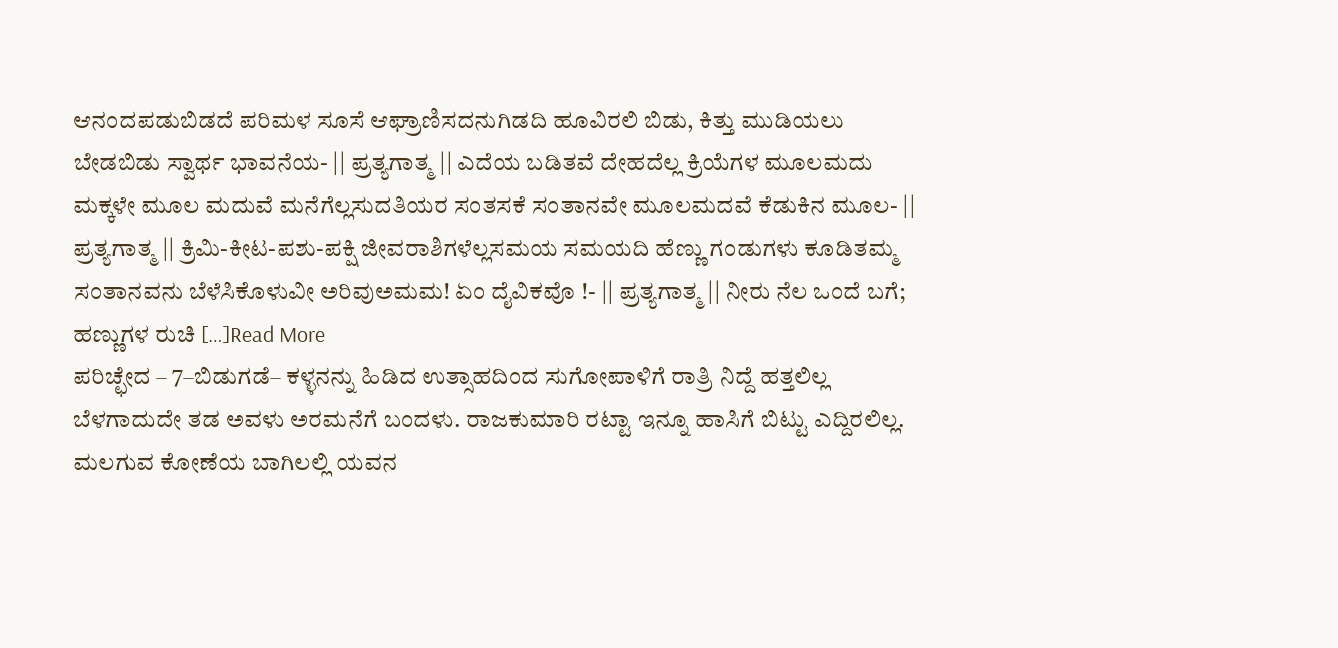ಆನಂದಪಡುಬಿಡದೆ ಪರಿಮಳ ಸೂಸೆ ಆಘ್ರಾಣಿಸದನುಗಿಡದಿ ಹೂವಿರಲಿ ಬಿಡು, ಕಿತ್ತು ಮುಡಿಯಲು ಬೇಡಬಿಡು ಸ್ವಾರ್ಥ ಭಾವನೆಯ- || ಪ್ರತ್ಯಗಾತ್ಮ || ಎದೆಯ ಬಡಿತವೆ ದೇಹದೆಲ್ಲ ಕ್ರಿಯೆಗಳ ಮೂಲಮದು ಮಕ್ಕಳೇ ಮೂಲ ಮದುವೆ ಮನೆಗೆಲ್ಲಸುದತಿಯರ ಸಂತಸಕೆ ಸಂತಾನವೇ ಮೂಲಮದವೆ ಕೆಡುಕಿನ ಮೂಲ- || ಪ್ರತ್ಯಗಾತ್ಮ || ಕ್ರಿಮಿ-ಕೀಟ-ಪಶು-ಪಕ್ಷಿ ಜೀವರಾಶಿಗಳೆಲ್ಲಸಮಯ ಸಮಯದಿ ಹೆಣ್ಣು ಗಂಡುಗಳು ಕೂಡಿತಮ್ಮ ಸಂತಾನವನು ಬೆಳೆಸಿಕೊಳುವೀ ಅರಿವುಅಮಮ! ಏಂ ದೈವಿಕವೊ !- || ಪ್ರತ್ಯಗಾತ್ಮ || ನೀರು ನೆಲ ಒಂದೆ ಬಗೆ; ಹಣ್ಣುಗಳ ರುಚಿ […]Read More
ಪರಿಚ್ಛೇದ – 7–ಬಿಡುಗಡೆ– ಕಳ್ಳನನ್ನು ಹಿಡಿದ ಉತ್ಸಾಹದಿಂದ ಸುಗೋಪಾಳಿಗೆ ರಾತ್ರಿ ನಿದ್ದೆ ಹತ್ತಲಿಲ್ಲ ಬೆಳಗಾದುದೇ ತಡ ಅವಳು ಅರಮನೆಗೆ ಬಂದಳು. ರಾಜಕುಮಾರಿ ರಟ್ಟಾ ಇನ್ನೂ ಹಾಸಿಗೆ ಬಿಟ್ಟು ಎದ್ದಿರಲಿಲ್ಲ. ಮಲಗುವ ಕೋಣೆಯ ಬಾಗಿಲಲ್ಲಿ ಯವನ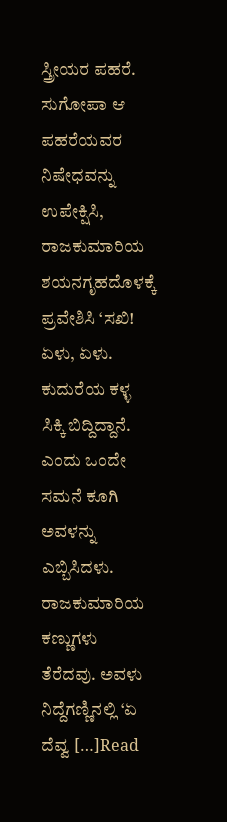ಸ್ತ್ರೀಯರ ಪಹರೆ. ಸುಗೋಪಾ ಆ ಪಹರೆಯವರ ನಿಷೇಧವನ್ನು ಉಪೇಕ್ಷಿಸಿ, ರಾಜಕುಮಾರಿಯ ಶಯನಗೃಹದೊಳಕ್ಕೆ ಪ್ರವೇಶಿಸಿ ‘ಸಖಿ! ಏಳು, ಏಳು. ಕುದುರೆಯ ಕಳ್ಳ ಸಿಕ್ಕಿ ಬಿದ್ದಿದ್ದಾನೆ. ಎಂದು ಒಂದೇ ಸಮನೆ ಕೂಗಿ ಅವಳನ್ನು ಎಬ್ಬಿಸಿದಳು. ರಾಜಕುಮಾರಿಯ ಕಣ್ಣುಗಳು ತೆರೆದವು. ಅವಳು ನಿದ್ದೆಗಣ್ಣಿನಲ್ಲಿ ‘ಏ ದೆವ್ವ […]Read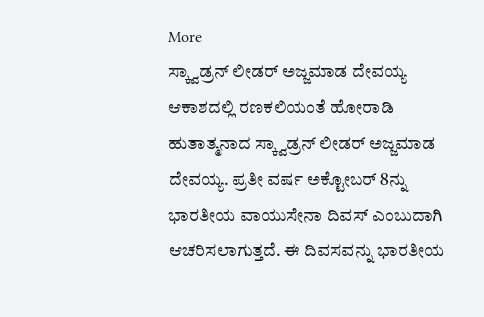More
ಸ್ಕ್ವಾಡ್ರನ್ ಲೀಡರ್ ಅಜ್ಜಮಾಡ ದೇವಯ್ಯ ಆಕಾಶದಲ್ಲಿ ರಣಕಲಿಯಂತೆ ಹೋರಾಡಿ ಹುತಾತ್ಮನಾದ ಸ್ಕ್ವಾಡ್ರನ್ ಲೀಡರ್ ಅಜ್ಜಮಾಡ ದೇವಯ್ಯ. ಪ್ರತೀ ವರ್ಷ ಅಕ್ಟೋಬರ್ 8ನ್ನು ಭಾರತೀಯ ವಾಯುಸೇನಾ ದಿವಸ್ ಎಂಬುದಾಗಿ ಆಚರಿಸಲಾಗುತ್ತದೆ. ಈ ದಿವಸವನ್ನು ಭಾರತೀಯ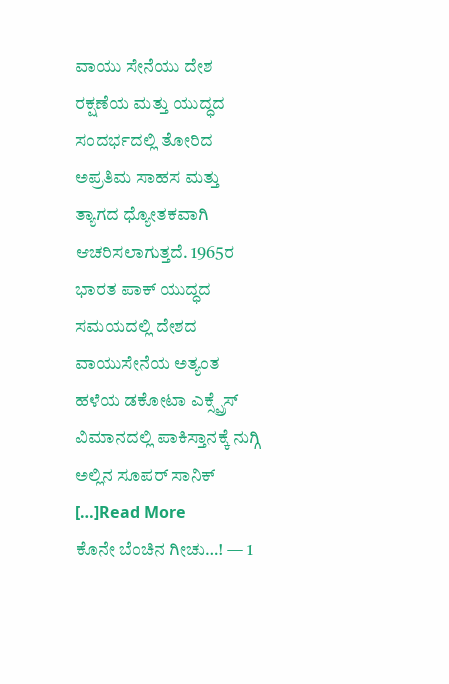ವಾಯು ಸೇನೆಯು ದೇಶ ರಕ್ಷಣೆಯ ಮತ್ತು ಯುದ್ಧದ ಸಂದರ್ಭದಲ್ಲಿ ತೋರಿದ ಅಪ್ರತಿಮ ಸಾಹಸ ಮತ್ತು ತ್ಯಾಗದ ಧ್ಯೋತಕವಾಗಿ ಆಚರಿಸಲಾಗುತ್ತದೆ. 1965ರ ಭಾರತ ಪಾಕ್ ಯುದ್ಧದ ಸಮಯದಲ್ಲಿ ದೇಶದ ವಾಯುಸೇನೆಯ ಅತ್ಯಂತ ಹಳೆಯ ಡಕೋಟಾ ಎಕ್ಸ್ಪ್ರೆಸ್ ವಿಮಾನದಲ್ಲಿ ಪಾಕಿಸ್ತಾನಕ್ಕೆ ನುಗ್ಗಿ ಅಲ್ಲಿನ ಸೂಪರ್ ಸಾನಿಕ್ […]Read More
ಕೊನೇ ಬೆಂಚಿನ ಗೀಚು…! — 1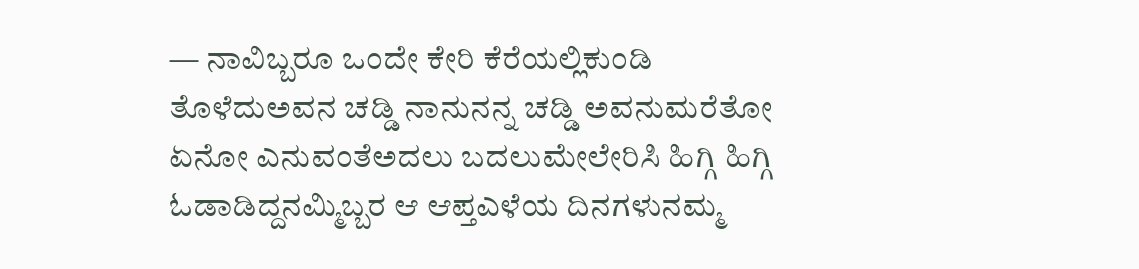— ನಾವಿಬ್ಬರೂ ಒಂದೇ ಕೇರಿ ಕೆರೆಯಲ್ಲಿಕುಂಡಿ ತೊಳೆದುಅವನ ಚಡ್ಡಿ ನಾನುನನ್ನ ಚಡ್ಡಿ ಅವನುಮರೆತೋ ಏನೋ ಎನುವಂತೆಅದಲು ಬದಲುಮೇಲೇರಿಸಿ ಹಿಗ್ಗಿ ಹಿಗ್ಗಿ ಓಡಾಡಿದ್ದನಮ್ಮಿಬ್ಬರ ಆ ಆಪ್ತಎಳೆಯ ದಿನಗಳುನಮ್ಮ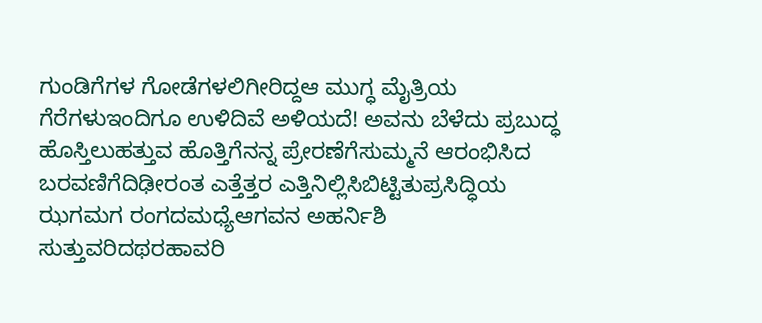ಗುಂಡಿಗೆಗಳ ಗೋಡೆಗಳಲಿಗೀರಿದ್ದಆ ಮುಗ್ಧ ಮೈತ್ರಿಯ ಗೆರೆಗಳುಇಂದಿಗೂ ಉಳಿದಿವೆ ಅಳಿಯದೆ! ಅವನು ಬೆಳೆದು ಪ್ರಬುದ್ಧ ಹೊಸ್ತಿಲುಹತ್ತುವ ಹೊತ್ತಿಗೆನನ್ನ ಪ್ರೇರಣೆಗೆಸುಮ್ಮನೆ ಆರಂಭಿಸಿದ ಬರವಣಿಗೆದಿಢೀರಂತ ಎತ್ತೆತ್ತರ ಎತ್ತಿನಿಲ್ಲಿಸಿಬಿಟ್ಟಿತುಪ್ರಸಿದ್ಧಿಯ ಝಗಮಗ ರಂಗದಮಧ್ಯೆಆಗವನ ಅಹರ್ನಿಶಿ ಸುತ್ತುವರಿದಥರಹಾವರಿ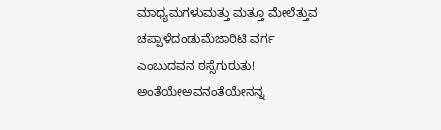ಮಾಧ್ಯಮಗಳುಮತ್ತು ಮತ್ತೂ ಮೇಲೆತ್ತುವ ಚಪ್ಪಾಳೆದಂಡುಮೆಜಾರಿಟಿ ವರ್ಗ ಎಂಬುದವನ ಠಸ್ಸೆಗುರುತು! ಅಂತೆಯೇಅವನಂತೆಯೇನನ್ನ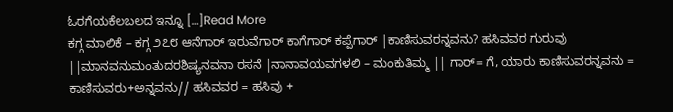ಓರಗೆಯಕೆಲಬಲದ ಇನ್ನೂ […]Read More
ಕಗ್ಗ ಮಾಲಿಕೆ – ಕಗ್ಗ ೨೭೮ ಆನೆಗಾರ್ ಇರುವೆಗಾರ್ ಕಾಗೆಗಾರ್ ಕಪ್ಪೆಗಾರ್ |ಕಾಣಿಸುವರನ್ನವನು? ಹಸಿವವರ ಗುರುವು ||ಮಾನವನುಮಂತುದರಶಿಷ್ಯನವನಾ ರಸನೆ |ನಾನಾವಯವಗಳಲಿ – ಮಂಕುತಿಮ್ಮ || ಗಾರ್= ಗೆ, ಯಾರು ಕಾಣಿಸುವರನ್ನವನು = ಕಾಣಿಸುವರು+ಅನ್ನವನು// ಹಸಿವವರ = ಹಸಿವು +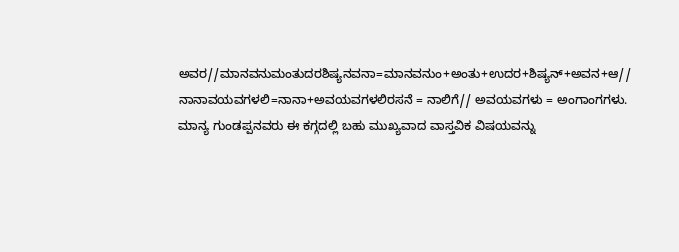ಅವರ//ಮಾನವನುಮಂತುದರಶಿಷ್ಯನವನಾ=ಮಾನವನುಂ+ಅಂತು+ಉದರ+ಶಿಷ್ಯನ್+ಅವನ+ಆ// ನಾನಾವಯವಗಳಲಿ=ನಾನಾ+ಅವಯವಗಳಲಿರಸನೆ = ನಾಲಿಗೆ// ಅವಯವಗಳು = ಅಂಗಾಂಗಗಳು. ಮಾನ್ಯ ಗುಂಡಪ್ಪನವರು ಈ ಕಗ್ಗದಲ್ಲಿ ಬಹು ಮುಖ್ಯವಾದ ವಾಸ್ತವಿಕ ವಿಷಯವನ್ನು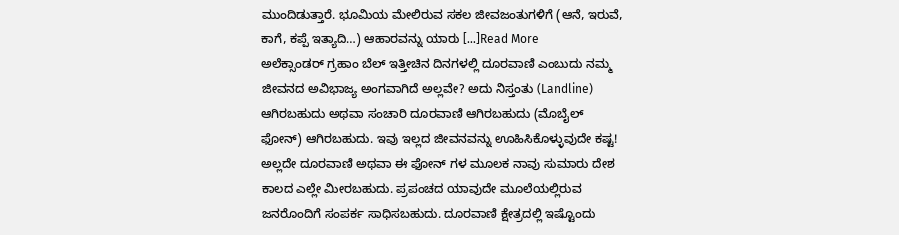ಮುಂದಿಡುತ್ತಾರೆ. ಭೂಮಿಯ ಮೇಲಿರುವ ಸಕಲ ಜೀವಜಂತುಗಳಿಗೆ (ಆನೆ, ಇರುವೆ, ಕಾಗೆ, ಕಪ್ಪೆ ಇತ್ಯಾದಿ…) ಆಹಾರವನ್ನು ಯಾರು […]Read More
ಅಲೆಕ್ಸಾಂಡರ್ ಗ್ರಹಾಂ ಬೆಲ್ ಇತ್ತೀಚಿನ ದಿನಗಳಲ್ಲಿ ದೂರವಾಣಿ ಎಂಬುದು ನಮ್ಮ ಜೀವನದ ಅವಿಭಾಜ್ಯ ಅಂಗವಾಗಿದೆ ಅಲ್ಲವೇ? ಅದು ನಿಸ್ತಂತು (Landline) ಆಗಿರಬಹುದು ಅಥವಾ ಸಂಚಾರಿ ದೂರವಾಣಿ ಆಗಿರಬಹುದು (ಮೊಬೈಲ್ ಫೋನ್) ಆಗಿರಬಹುದು. ಇವು ಇಲ್ಲದ ಜೀವನವನ್ನು ಊಹಿಸಿಕೊಳ್ಳುವುದೇ ಕಷ್ಟ! ಅಲ್ಲದೇ ದೂರವಾಣಿ ಅಥವಾ ಈ ಫೋನ್ ಗಳ ಮೂಲಕ ನಾವು ಸುಮಾರು ದೇಶ ಕಾಲದ ಎಲ್ಲೇ ಮೀರಬಹುದು. ಪ್ರಪಂಚದ ಯಾವುದೇ ಮೂಲೆಯಲ್ಲಿರುವ ಜನರೊಂದಿಗೆ ಸಂಪರ್ಕ ಸಾಧಿಸಬಹುದು. ದೂರವಾಣಿ ಕ್ಷೇತ್ರದಲ್ಲಿ ಇಷ್ಟೊಂದು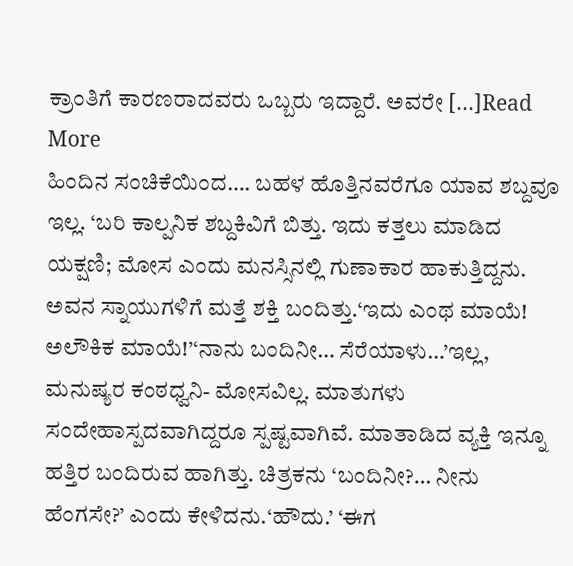ಕ್ರಾಂತಿಗೆ ಕಾರಣರಾದವರು ಒಬ್ಬರು ಇದ್ದಾರೆ. ಅವರೇ […]Read More
ಹಿಂದಿನ ಸಂಚಿಕೆಯಿಂದ…. ಬಹಳ ಹೊತ್ತಿನವರೆಗೂ ಯಾವ ಶಬ್ದವೂ ಇಲ್ಲ. ‘ಬರಿ ಕಾಲ್ಪನಿಕ ಶಬ್ದಕಿವಿಗೆ ಬಿತ್ತು. ಇದು ಕತ್ತಲು ಮಾಡಿದ ಯಕ್ಷಣಿ; ಮೋಸ ಎಂದು ಮನಸ್ಸಿನಲ್ಲಿ ಗುಣಾಕಾರ ಹಾಕುತ್ತಿದ್ದನು. ಅವನ ಸ್ನಾಯುಗಳಿಗೆ ಮತ್ತೆ ಶಕ್ತಿ ಬಂದಿತ್ತು.‘ಇದು ಎಂಥ ಮಾಯೆ! ಅಲೌಕಿಕ ಮಾಯೆ!’‘ನಾನು ಬಂದಿನೀ… ಸೆರೆಯಾಳು…’ಇಲ್ಲ, ಮನುಷ್ಯರ ಕಂಠಧ್ವನಿ- ಮೋಸವಿಲ್ಲ. ಮಾತುಗಳು ಸಂದೇಹಾಸ್ಪದವಾಗಿದ್ದರೂ ಸ್ಪಷ್ಟವಾಗಿವೆ. ಮಾತಾಡಿದ ವ್ಯಕ್ತಿ ಇನ್ನೂ ಹತ್ತಿರ ಬಂದಿರುವ ಹಾಗಿತ್ತು. ಚಿತ್ರಕನು ‘ಬಂದಿನೀ?… ನೀನು ಹೆಂಗಸೇ?’ ಎಂದು ಕೇಳಿದನು.‘ಹೌದು.’ ‘ಈಗ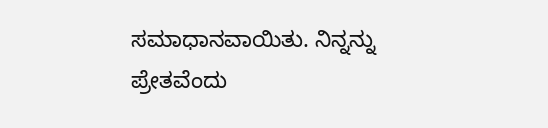ಸಮಾಧಾನವಾಯಿತು. ನಿನ್ನನ್ನು ಪ್ರೇತವೆಂದು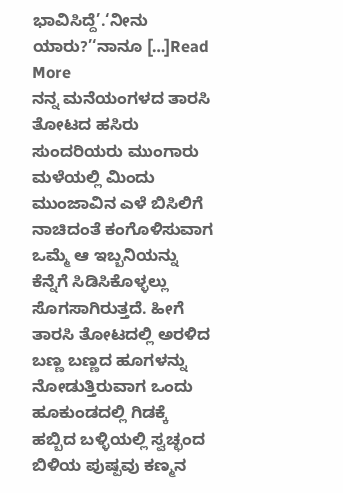ಭಾವಿಸಿದ್ದೆ’.‘ನೀನು ಯಾರು?’‘ನಾನೂ […]Read More
ನನ್ನ ಮನೆಯಂಗಳದ ತಾರಸಿ ತೋಟದ ಹಸಿರು ಸುಂದರಿಯರು ಮುಂಗಾರು ಮಳೆಯಲ್ಲಿ ಮಿಂದು ಮುಂಜಾವಿನ ಎಳೆ ಬಿಸಿಲಿಗೆ ನಾಚಿದಂತೆ ಕಂಗೊಳಿಸುವಾಗ ಒಮ್ಮೆ ಆ ಇಬ್ಬನಿಯನ್ನು ಕೆನ್ನೆಗೆ ಸಿಡಿಸಿಕೊಳ್ಳಲ್ಲು ಸೊಗಸಾಗಿರುತ್ತದೆ. ಹೀಗೆ ತಾರಸಿ ತೋಟದಲ್ಲಿ ಅರಳಿದ ಬಣ್ಣ ಬಣ್ಣದ ಹೂಗಳನ್ನು ನೋಡುತ್ತಿರುವಾಗ ಒಂದು ಹೂಕುಂಡದಲ್ಲಿ ಗಿಡಕ್ಕೆ ಹಬ್ಬಿದ ಬಳ್ಳಿಯಲ್ಲಿ ಸ್ವಚ್ಛಂದ ಬಿಳಿಯ ಪುಷ್ಪವು ಕಣ್ಮನ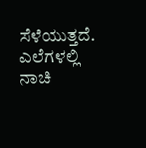ಸೆಳೆಯುತ್ತದೆ. ಎಲೆಗಳಲ್ಲಿ ನಾಚಿ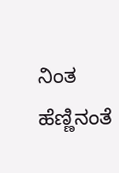ನಿಂತ ಹೆಣ್ಣಿನಂತೆ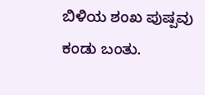ಬಿಳಿಯ ಶಂಖ ಪುಷ್ಪವು ಕಂಡು ಬಂತು.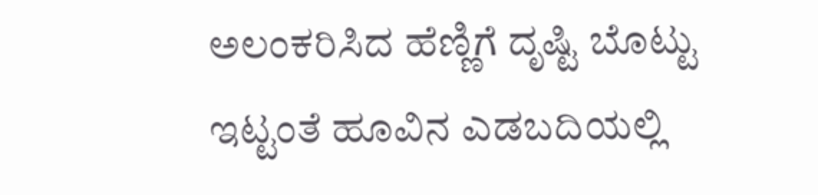ಅಲಂಕರಿಸಿದ ಹೆಣ್ಣಿಗೆ ದೃಷ್ಟಿ ಬೊಟ್ಟು ಇಟ್ಟಂತೆ ಹೂವಿನ ಎಡಬದಿಯಲ್ಲಿ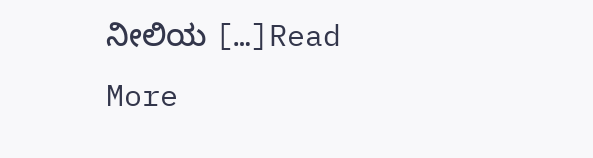ನೀಲಿಯ […]Read More